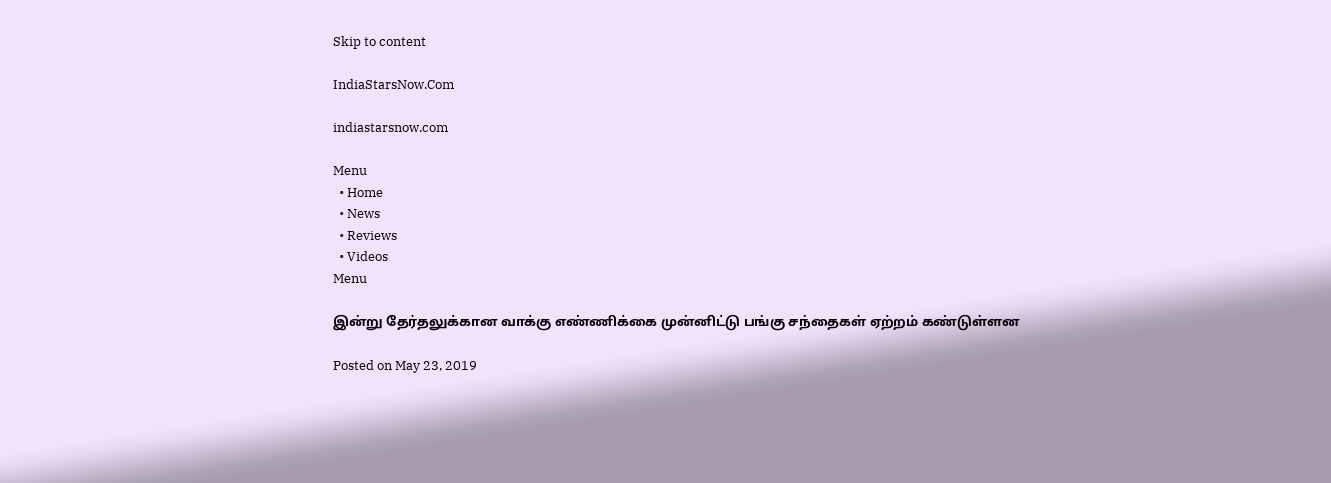Skip to content

IndiaStarsNow.Com

indiastarsnow.com

Menu
  • Home
  • News
  • Reviews
  • Videos
Menu

இன்று தேர்தலுக்கான வாக்கு எண்ணிக்கை முன்னிட்டு பங்கு சந்தைகள் ஏற்றம் கண்டுள்ளன

Posted on May 23, 2019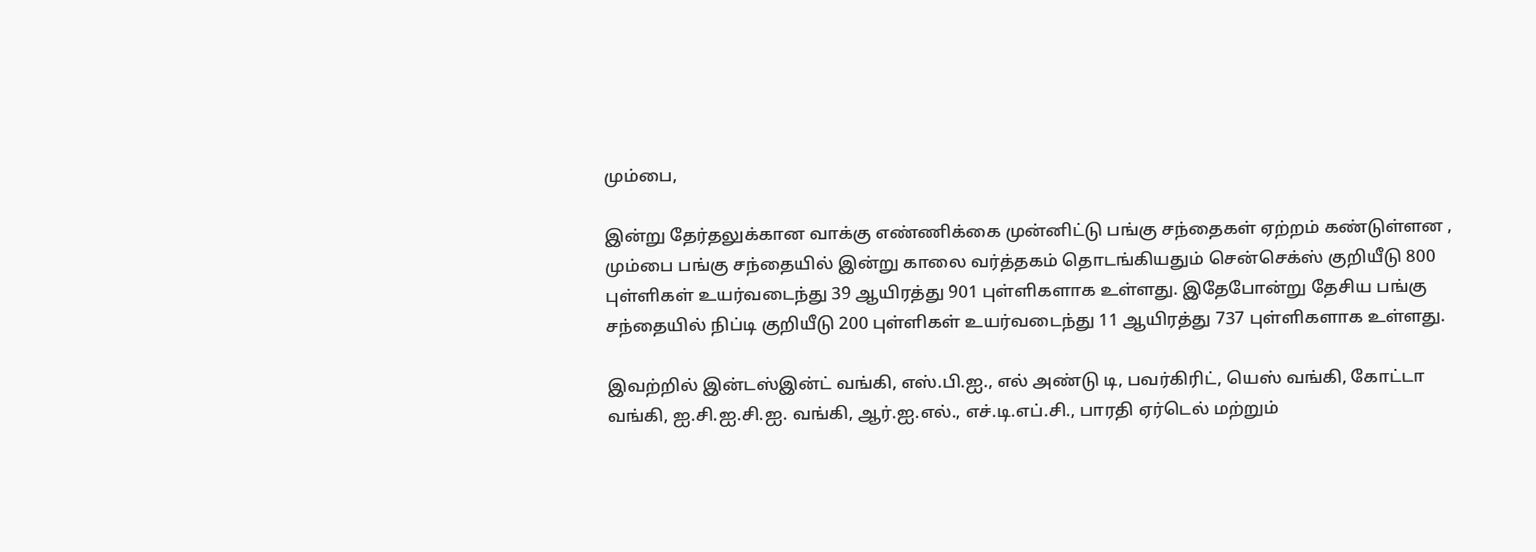மும்பை,

இன்று தேர்தலுக்கான வாக்கு எண்ணிக்கை முன்னிட்டு பங்கு சந்தைகள் ஏற்றம் கண்டுள்ளன ,
மும்பை பங்கு சந்தையில் இன்று காலை வர்த்தகம் தொடங்கியதும் சென்செக்ஸ் குறியீடு 800 புள்ளிகள் உயர்வடைந்து 39 ஆயிரத்து 901 புள்ளிகளாக உள்ளது. இதேபோன்று தேசிய பங்கு சந்தையில் நிப்டி குறியீடு 200 புள்ளிகள் உயர்வடைந்து 11 ஆயிரத்து 737 புள்ளிகளாக உள்ளது.

இவற்றில் இன்டஸ்இன்ட் வங்கி, எஸ்.பி.ஐ., எல் அண்டு டி, பவர்கிரிட், யெஸ் வங்கி, கோட்டா வங்கி, ஐ.சி.ஐ.சி.ஐ. வங்கி, ஆர்.ஐ.எல்., எச்.டி.எப்.சி., பாரதி ஏர்டெல் மற்றும்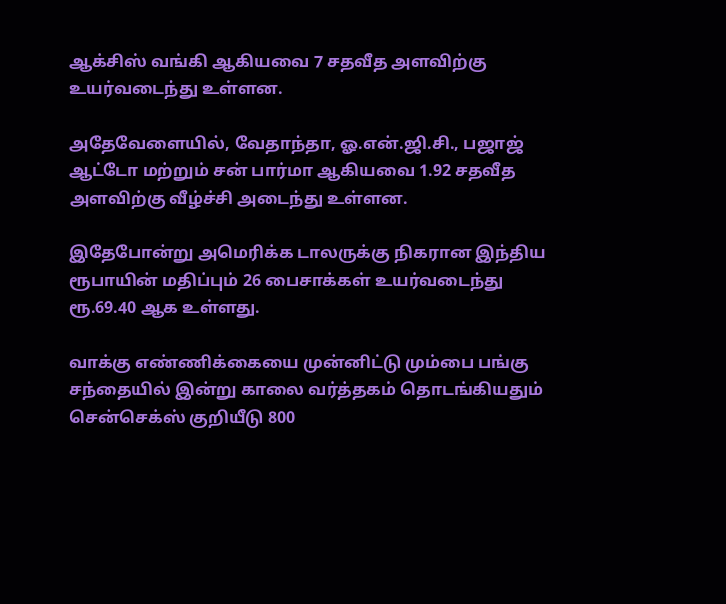ஆக்சிஸ் வங்கி ஆகியவை 7 சதவீத அளவிற்கு உயர்வடைந்து உள்ளன.

அதேவேளையில், வேதாந்தா, ஓ.என்.ஜி.சி., பஜாஜ் ஆட்டோ மற்றும் சன் பார்மா ஆகியவை 1.92 சதவீத அளவிற்கு வீழ்ச்சி அடைந்து உள்ளன.

இதேபோன்று அமெரிக்க டாலருக்கு நிகரான இந்திய ரூபாயின் மதிப்பும் 26 பைசாக்கள் உயர்வடைந்து ரூ.69.40 ஆக உள்ளது.

வாக்கு எண்ணிக்கையை முன்னிட்டு மும்பை பங்கு சந்தையில் இன்று காலை வர்த்தகம் தொடங்கியதும் சென்செக்ஸ் குறியீடு 800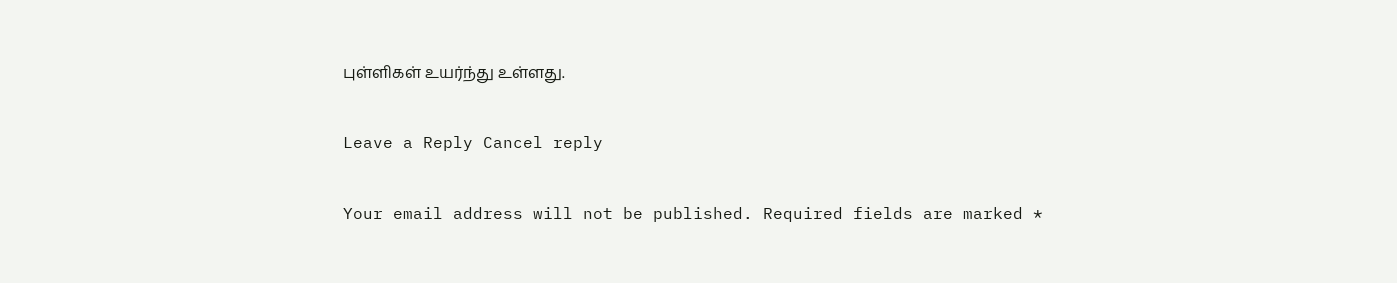புள்ளிகள் உயர்ந்து உள்ளது.

Leave a Reply Cancel reply

Your email address will not be published. Required fields are marked *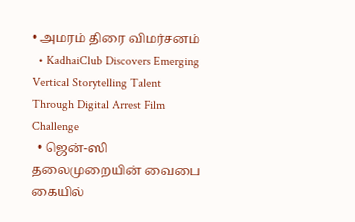• அமரம் திரை விமர்சனம்
  • KadhaiClub Discovers Emerging Vertical Storytelling Talent Through Digital Arrest Film Challenge
  • ஜென்-ஸி தலைமுறையின் வைபை கையில்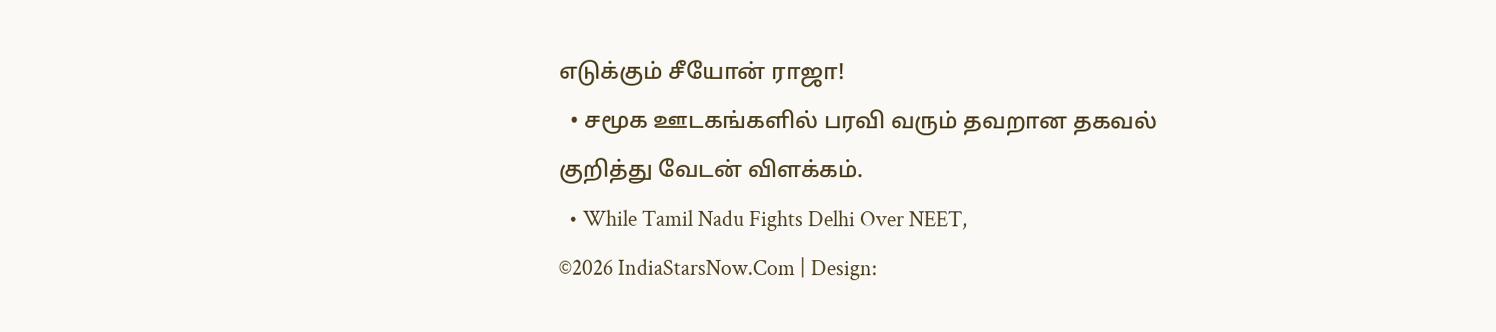எடுக்கும் சீயோன் ராஜா!
  • சமூக ஊடகங்களில் பரவி வரும் தவறான தகவல் குறித்து வேடன் விளக்கம்.
  • While Tamil Nadu Fights Delhi Over NEET,
©2026 IndiaStarsNow.Com | Design: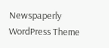Newspaperly WordPress Theme